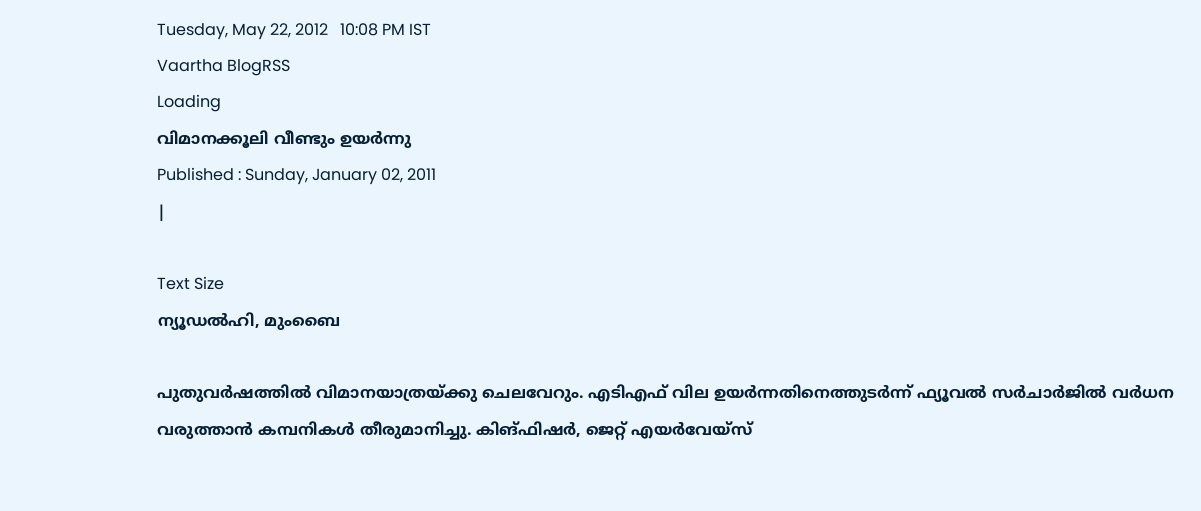Tuesday, May 22, 2012   10:08 PM IST
Vaartha BlogRSS
Loading
വിമാനക്കൂലി വീണ്ടും ഉയര്‍ന്നു
Published : Sunday, January 02, 2011
|

Text Size
ന്യൂഡല്‍ഹി, മുംബൈ

പുതുവര്‍ഷത്തില്‍ വിമാനയാത്രയ്ക്കു ചെലവേറും. എടിഎഫ് വില ഉയര്‍ന്നതിനെത്തുടര്‍ന്ന് ഫ്യൂവല്‍ സര്‍ചാര്‍ജില്‍ വര്‍ധന വരുത്താന്‍ കമ്പനികള്‍ തീരുമാനിച്ചു. കിങ്ഫിഷര്‍, ജെറ്റ് എയര്‍വേയ്സ്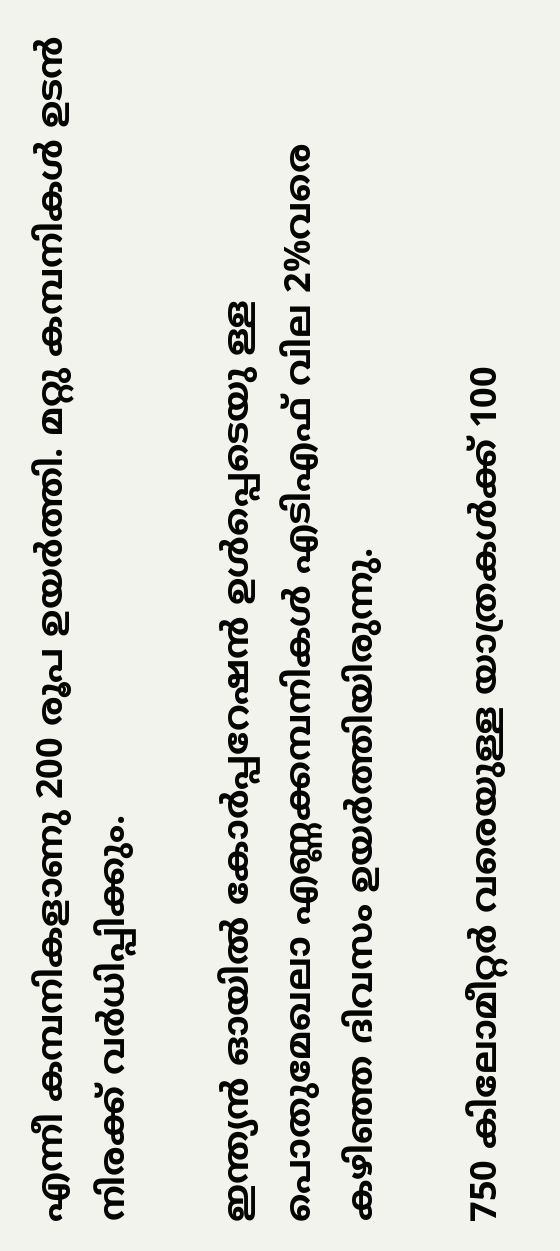എന്നീ കമ്പനികളാണു 200 രൂപ ഉയര്‍ത്തി. മറ്റു കമ്പനികള്‍ ഉടന്‍ നിരക്ക് വര്‍ധിപ്പിക്കും.

ഇന്ത്യന്‍ ഓയില്‍ കോര്‍പ്പറേഷന്‍ ഉള്‍പ്പെടെയു ള്ള പൊതുമേഖലാ എണ്ണക്കമ്പനികള്‍ എടിഎഫ് വില 2%വരെ കഴിഞ്ഞ ദിവസം ഉയര്‍ത്തിയിരുന്നു.

750 കിലോമീറ്റര്‍ വരെയുള്ള യാത്രകള്‍ക്ക് 100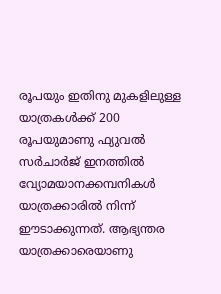രൂപയും ഇതിനു മുകളിലുള്ള യാത്രകള്‍ക്ക് 200 രൂപയുമാണു ഫ്യുവല്‍ സര്‍ചാര്‍ജ് ഇനത്തില്‍ വ്യോമയാനക്കമ്പനികള്‍ യാത്രക്കാരില്‍ നിന്ന് ഈടാക്കുന്നത്. ആഭ്യന്തര യാത്രക്കാരെയാണു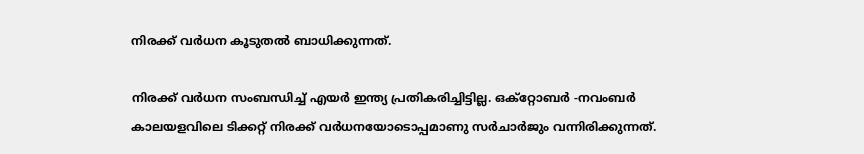നിരക്ക് വര്‍ധന കൂടുതല്‍ ബാധിക്കുന്നത്.

നിരക്ക് വര്‍ധന സംബന്ധിച്ച് എയര്‍ ഇന്ത്യ പ്രതികരിച്ചിട്ടില്ല. ഒക്റ്റോബര്‍ -നവംബര്‍ കാലയളവിലെ ടിക്കറ്റ് നിരക്ക് വര്‍ധനയോടൊപ്പമാണു സര്‍ചാര്‍ജും വന്നിരിക്കുന്നത്.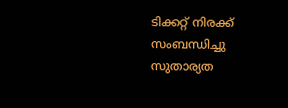ടിക്കറ്റ് നിരക്ക് സംബന്ധിച്ചു സുതാര്യത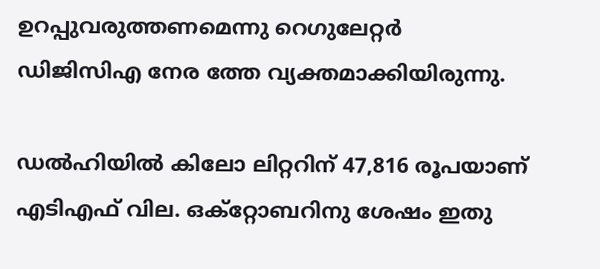ഉറപ്പുവരുത്തണമെന്നു റെഗുലേറ്റര്‍ ഡിജിസിഎ നേര ത്തേ വ്യക്തമാക്കിയിരുന്നു.

ഡല്‍ഹിയില്‍ കിലോ ലിറ്ററിന് 47,816 രൂപയാണ് എടിഎഫ് വില. ഒക്റ്റോബറിനു ശേഷം ഇതു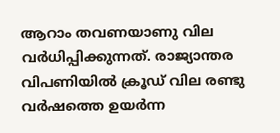ആറാം തവണയാണു വില വര്‍ധിപ്പിക്കുന്നത്. രാജ്യാന്തര വിപണിയില്‍ ക്രൂഡ് വില രണ്ടു വര്‍ഷത്തെ ഉയര്‍ന്ന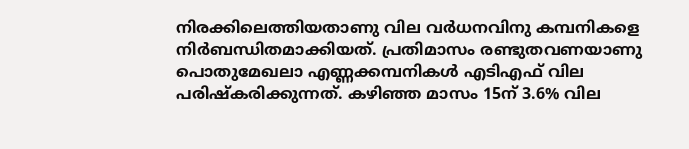നിരക്കിലെത്തിയതാണു വില വര്‍ധനവിനു കമ്പനികളെ നിര്‍ബന്ധിതമാക്കിയത്. പ്രതിമാസം രണ്ടുതവണയാണു പൊതുമേഖലാ എണ്ണക്കമ്പനികള്‍ എടിഎഫ് വില പരിഷ്കരിക്കുന്നത്. കഴിഞ്ഞ മാസം 15ന് 3.6% വില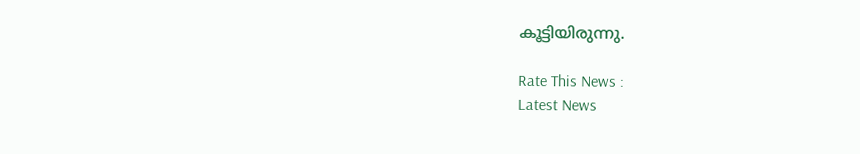കൂട്ടിയിരുന്നു.

Rate This News :
Latest News